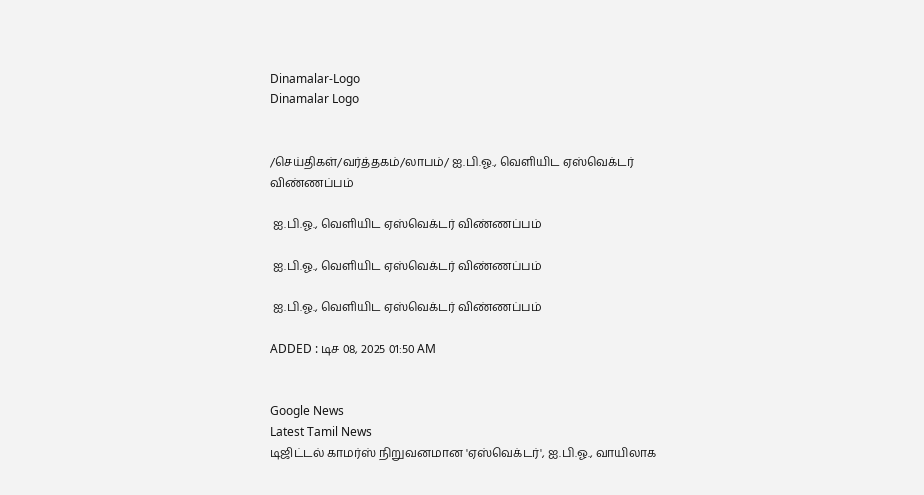Dinamalar-Logo
Dinamalar Logo


/செய்திகள்/வர்த்தகம்/லாபம்/ ஐ.பி.ஓ., வெளியிட ஏஸ்வெக்டர் விண்ணப்பம்

 ஐ.பி.ஓ., வெளியிட ஏஸ்வெக்டர் விண்ணப்பம்

 ஐ.பி.ஓ., வெளியிட ஏஸ்வெக்டர் விண்ணப்பம்

 ஐ.பி.ஓ., வெளியிட ஏஸ்வெக்டர் விண்ணப்பம்

ADDED : டிச 08, 2025 01:50 AM


Google News
Latest Tamil News
டிஜிட்டல் காமர்ஸ் நிறுவனமான 'ஏஸ்வெக்டர்', ஐ.பி.ஓ., வாயிலாக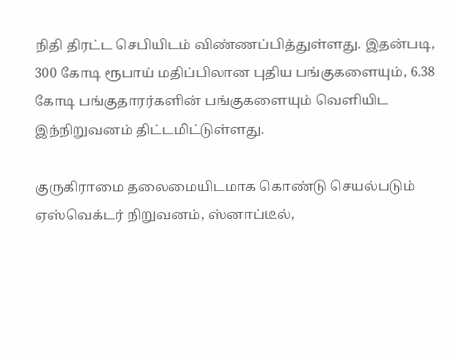நிதி திரட்ட செபியிடம் விண்ணப்பித்துள்ளது. இதன்படி, 300 கோடி ரூபாய் மதிப்பிலான புதிய பங்குகளையும், 6.38 கோடி பங்குதாரர்களின் பங்குகளையும் வெளியிட இந்நிறுவனம் திட்டமிட்டுள்ளது.

குருகிராமை தலைமையிடமாக கொண்டு செயல்படும் ஏஸ்வெக்டர் நிறுவனம், ஸ்னாப்டீல்,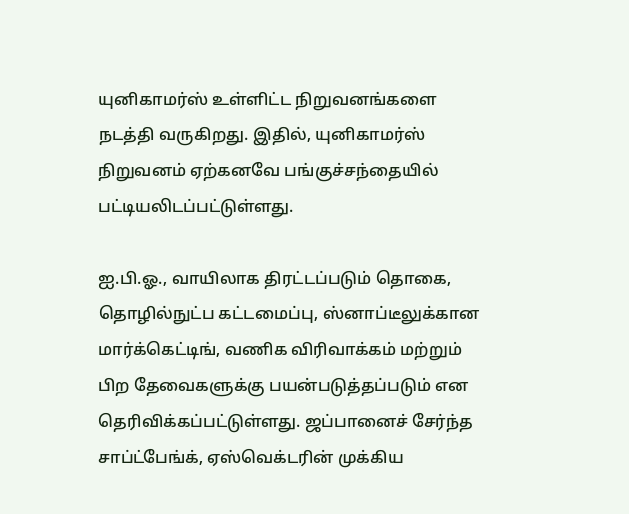யுனிகாமர்ஸ் உள்ளிட்ட நிறுவனங்களை நடத்தி வருகிறது. இதில், யுனிகாமர்ஸ் நிறுவனம் ஏற்கனவே பங்குச்சந்தையில் பட்டியலிடப்பட்டுள்ளது.

ஐ.பி.ஓ., வாயிலாக திரட்டப்படும் தொகை, தொழில்நுட்ப கட்டமைப்பு, ஸ்னாப்டீலுக்கான மார்க்கெட்டிங், வணிக விரிவாக்கம் மற்றும் பிற தேவைகளுக்கு பயன்படுத்தப்படும் என தெரிவிக்கப்பட்டுள்ளது. ஜப்பானைச் சேர்ந்த சாப்ட்பேங்க், ஏஸ்வெக்டரின் முக்கிய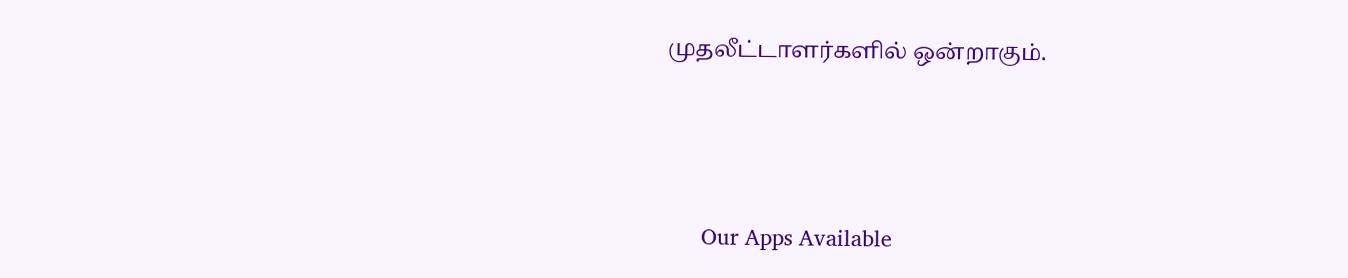முதலீட்டாளர்களில் ஒன்றாகும்.





      Our Apps Available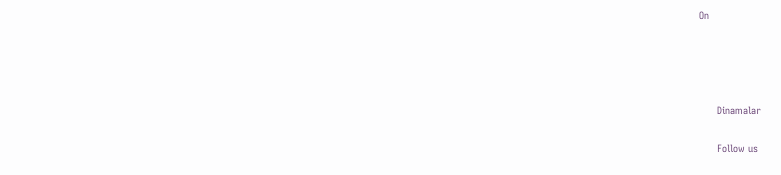On




      Dinamalar

      Follow us